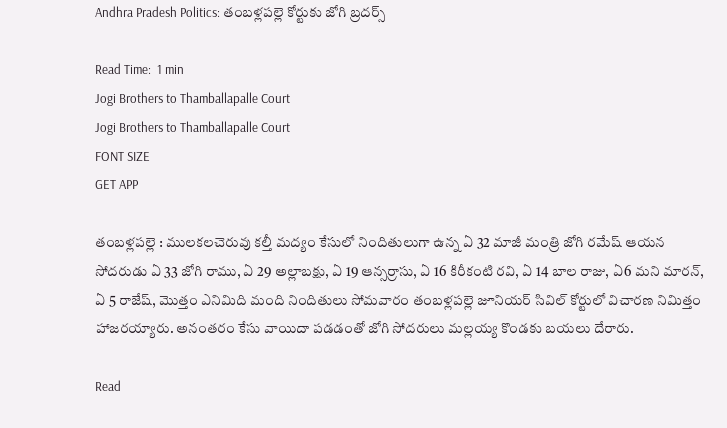Andhra Pradesh Politics: తంబళ్లపల్లె కోర్టుకు జోగి బ్రదర్స్

Read Time:  1 min
Jogi Brothers to Thamballapalle Court
Jogi Brothers to Thamballapalle Court
FONT SIZE
GET APP

తంబళ్లపల్లె : ములకలచెరువు కల్తీ మద్యం కేసులో నిందితులుగా ఉన్న ఏ 32 మాజీ మంత్రి జోగి రమేష్ ఆయన సోదరుడు ఏ 33 జోగి రాము, ఏ 29 అల్లాబక్షు, ఏ 19 ఆన్సర్రాసు, ఏ 16 కిరీకంటి రవి, ఏ 14 బాల రాజు, ఏ6 మని మారన్, ఏ 5 రాజేష్, మొత్తం ఎనిమిది మంది నిందితులు సోమవారం తంబళ్లపల్లె జూనియర్ సివిల్ కోర్టులో విచారణ నిమిత్తం హాజరయ్యారు. అనంతరం కేసు వాయిదా పడడంతో జోగి సోదరులు మల్లయ్య కొండకు బయలు దేరారు.

Read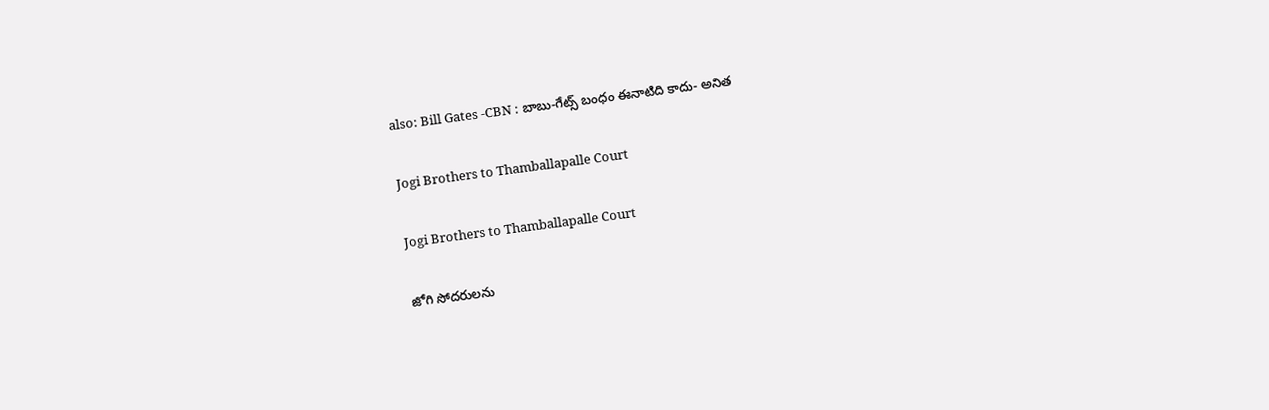also: Bill Gates -CBN : బాబు-గేట్స్ బంధం ఈనాటిది కాదు- అనిత

Jogi Brothers to Thamballapalle Court

Jogi Brothers to Thamballapalle Court

జోగి సోదరులను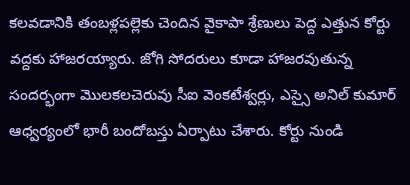కలవడానికి తంబళ్లపల్లెకు చెందిన వైకాపా శ్రేణులు పెద్ద ఎత్తున కోర్టు వద్దకు హాజరయ్యారు. జోగి సోదరులు కూడా హాజరవుతున్న సందర్భంగా మొలకలచెరువు సీఐ వెంకటేశ్వర్లు, ఎస్సై అనిల్ కుమార్ ఆధ్వర్యంలో భారీ బందోబస్తు ఏర్పాటు చేశారు. కోర్టు నుండి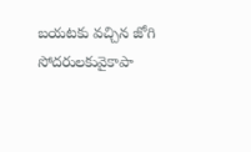బయటకు వచ్చిన జోగి సోదరులకువైకాపా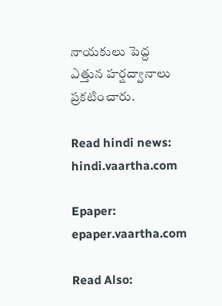నాయకులు పెద్ద ఎత్తున హర్షద్వానాలు ప్రకటించారు.

Read hindi news: hindi.vaartha.com

Epaper: epaper.vaartha.com

Read Also: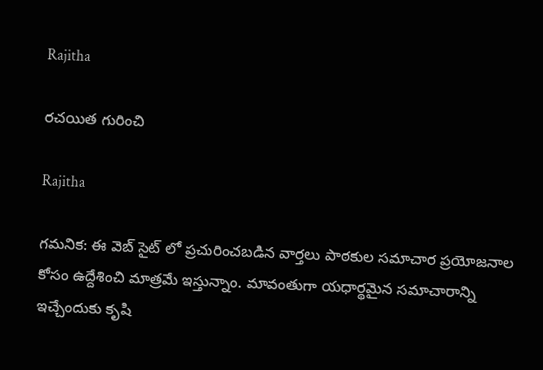Rajitha

రచయిత గురించి

Rajitha

గమనిక: ఈ వెబ్ సైట్ లో ప్రచురించబడిన వార్తలు పాఠకుల సమాచార ప్రయోజనాల కోసం ఉద్దేశించి మాత్రమే ఇస్తున్నాం. మావంతుగా యధార్థమైన సమాచారాన్ని ఇచ్చేందుకు కృషి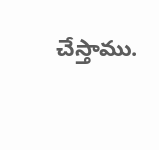చేస్తాము.